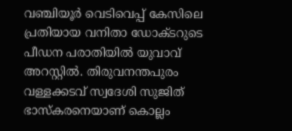വഞ്ചിയൂർ വെടിവെപ്പ് കേസിലെ പ്രതിയായ വനിതാ ഡോക്ടറുടെ പീഡന പരാതിയില്‍ യുവാവ് അറസ്റ്റില്‍. തിരുവനന്തപുരം വള്ളക്കടവ് സ്വദേശി സുജിത് ഭാസ്കരനെയാണ് കൊല്ലം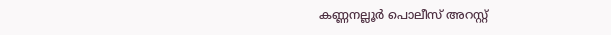കണ്ണനല്ലൂർ പൊലീസ് അറസ്റ്റ്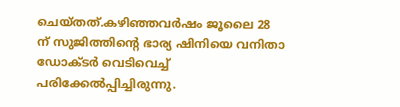ചെയ്തത്.കഴിഞ്ഞവർഷം ജൂലൈ 28 ന് സുജിത്തിന്റെ ഭാര്യ ഷിനിയെ വനിതാ ഡോക്ടർ വെടിവെച്ച്‌ പരിക്കേല്‍പ്പിച്ചിരുന്നു.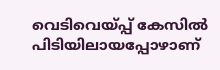വെടിവെയ്പ്പ് കേസില്‍ പിടിയിലായപ്പോഴാണ്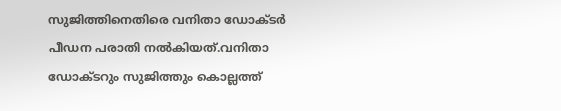സുജിത്തിനെതിരെ വനിതാ ഡോക്ടർ പീഡന പരാതി നല്‍കിയത്.വനിതാ ഡോക്ടറും സുജിത്തും കൊല്ലത്ത്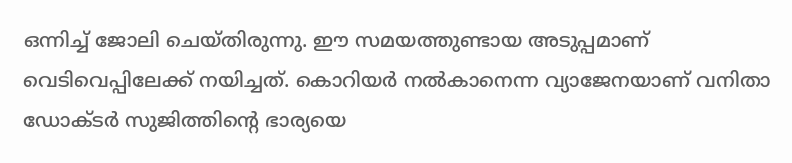ഒന്നിച്ച്‌ ജോലി ചെയ്തിരുന്നു. ഈ സമയത്തുണ്ടായ അടുപ്പമാണ് വെടിവെപ്പിലേക്ക് നയിച്ചത്. കൊറിയർ നല്‍കാനെന്ന വ്യാജേനയാണ് വനിതാ ഡോക്ടർ സുജിത്തിന്റെ ഭാര്യയെ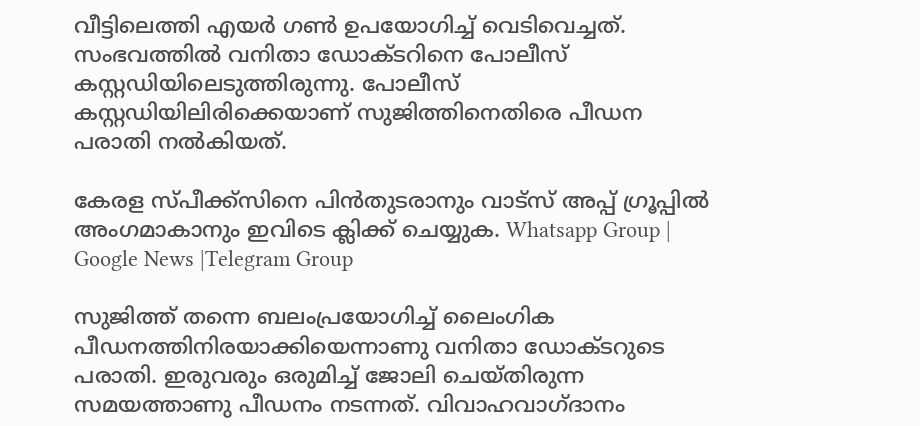വീട്ടിലെത്തി എയർ ഗണ്‍ ഉപയോഗിച്ച്‌ വെടിവെച്ചത്. സംഭവത്തില്‍ വനിതാ ഡോക്ടറിനെ പോലീസ് കസ്റ്റഡിയിലെടുത്തിരുന്നു. പോലീസ് കസ്റ്റഡിയിലിരിക്കെയാണ് സുജിത്തിനെതിരെ പീഡന പരാതി നല്‍കിയത്.

കേരള സ്പീക്ക്സിനെ പിൻതുടരാനും വാട്സ് അപ്പ് ഗ്രൂപ്പിൽ അംഗമാകാനും ഇവിടെ ക്ലിക്ക് ചെയ്യുക. Whatsapp Group | Google News |Telegram Group

സുജിത്ത് തന്നെ ബലംപ്രയോഗിച്ച്‌ ലൈംഗിക പീഡനത്തിനിരയാക്കിയെന്നാണു വനിതാ ഡോക്ടറുടെ പരാതി. ഇരുവരും ഒരുമിച്ച്‌ ജോലി ചെയ്തിരുന്ന സമയത്താണു പീഡനം നടന്നത്. വിവാഹവാഗ്ദാനം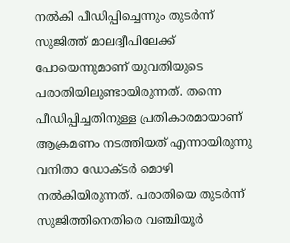നല്‍കി പീഡിപ്പിച്ചെന്നും തുടർന്ന് സുജിത്ത് മാലദ്വീപിലേക്ക് പോയെന്നുമാണ് യുവതിയുടെ പരാതിയിലുണ്ടായിരുന്നത്. തന്നെ പീഡിപ്പിച്ചതിനുള്ള പ്രതികാരമായാണ് ആക്രമണം നടത്തിയത് എന്നായിരുന്നു വനിതാ ഡോക്ടർ മൊഴി നല്‍കിയിരുന്നത്. പരാതിയെ തുടർന്ന് സുജിത്തിനെതിരെ വഞ്ചിയൂർ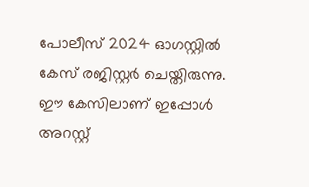പോലീസ് 2024 ഓഗസ്റ്റില്‍ കേസ് രജിസ്റ്റർ ചെയ്തിരുന്നു. ഈ കേസിലാണ് ഇപ്പോള്‍ അറസ്റ്റ്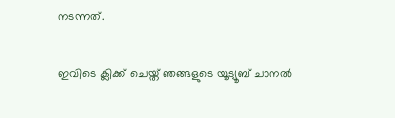നടന്നത്.

ഇവിടെ ക്ലിക്ക് ചെയ്ത് ഞങ്ങളുടെ യൂട്യൂബ് ചാനൽ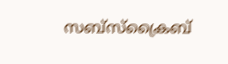സബ്സ്ക്രൈബ്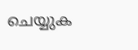ചെയ്യുക